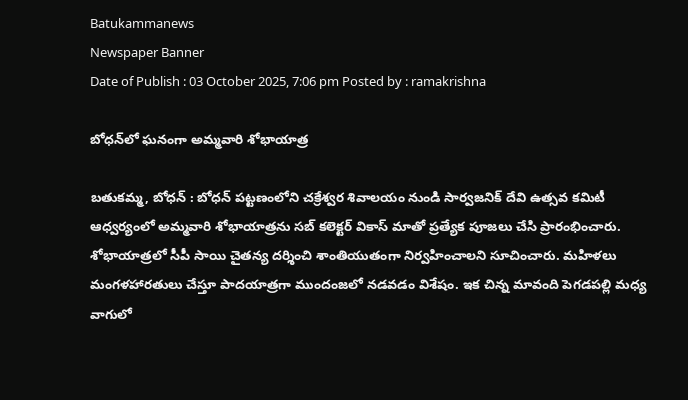Batukammanews
Newspaper Banner
Date of Publish : 03 October 2025, 7:06 pm Posted by : ramakrishna

బోధన్‌లో ఘనంగా అమ్మవారి శోభాయాత్ర

బతుకమ్మ, బోధన్ : బోధన్ పట్టణంలోని చక్రేశ్వర శివాలయం నుండి సార్వజనిక్ దేవి ఉత్సవ కమిటీ ఆధ్వర్యంలో అమ్మవారి శోభాయాత్రను సబ్ కలెక్టర్ వికాస్ మాతో ప్రత్యేక పూజలు చేసి ప్రారంభించారు. శోభాయాత్రలో సీపీ సాయి చైతన్య దర్శించి శాంతియుతంగా నిర్వహించాలని సూచించారు. మహిళలు మంగళహారతులు చేస్తూ పాదయాత్రగా ముందంజలో నడవడం విశేషం. ఇక చిన్న మావంది పెగడపల్లి మధ్య వాగులో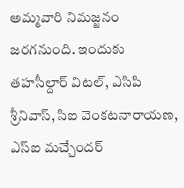అమ్మవారి నిమజ్జనం జరగనుంది. ఇందుకు తహసీల్దార్ విటల్, ఎసిపి శ్రీనివాస్, సిఐ వెంకటనారాయణ, ఎస్ఐ మచ్చేందర్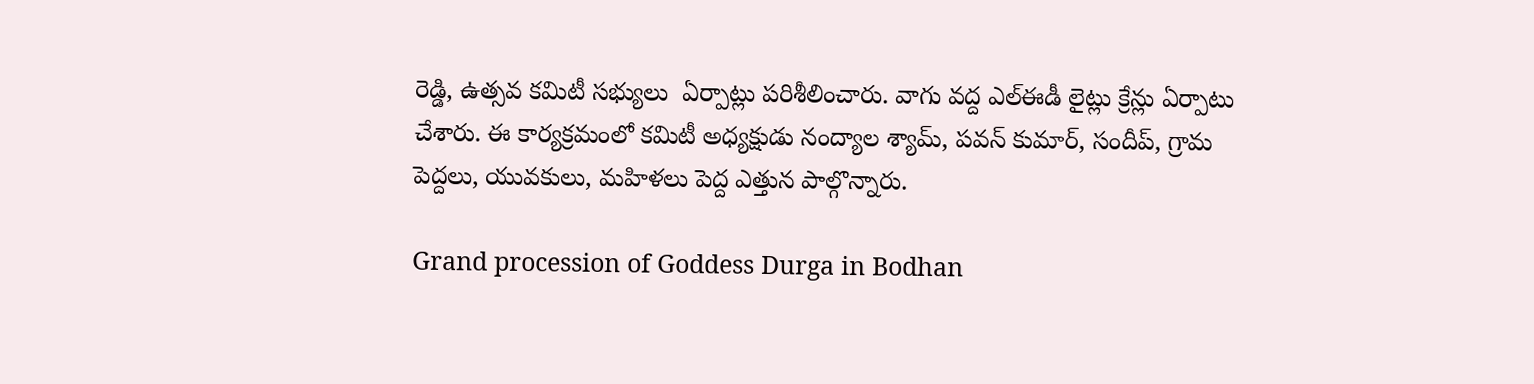రెడ్డి, ఉత్సవ కమిటీ సభ్యులు  ఏర్పాట్లు పరిశీలించారు. వాగు వద్ద ఎల్ఈడీ లైట్లు క్రేన్లు ఏర్పాటు చేశారు. ఈ కార్యక్రమంలో కమిటీ అధ్యక్షుడు నంద్యాల శ్యామ్, పవన్ కుమార్, సందీప్, గ్రామ పెద్దలు, యువకులు, మహిళలు పెద్ద ఎత్తున పాల్గొన్నారు.

Grand procession of Goddess Durga in Bodhan